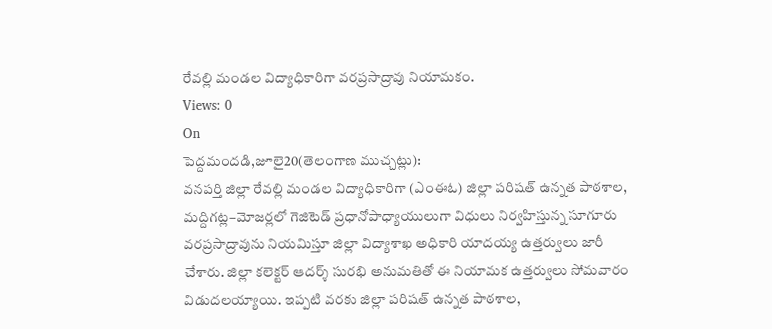రేవల్లి మండల విద్యాధికారిగా వరప్రసాద్రావు నియామకం.
Views: 0
On
పెద్దమందడి,జూలై20(తెలంగాణ ముచ్చట్లు):
వనపర్తి జిల్లా రేవల్లి మండల విద్యాధికారిగా (ఎంఈఓ) జిల్లా పరిషత్ ఉన్నత పాఠశాల, మద్దిగట్ల–మోజర్లలో గెజిటెడ్ ప్రధానోపాధ్యాయులుగా విధులు నిర్వహిస్తున్న సూగూరు వరప్రసాద్రావును నియమిస్తూ జిల్లా విద్యాశాఖ అధికారి యాదయ్య ఉత్తర్వులు జారీ చేశారు. జిల్లా కలెక్టర్ ఆదర్శ్ సురభి అనుమతితో ఈ నియామక ఉత్తర్వులు సోమవారం విడుదలయ్యాయి. ఇప్పటి వరకు జిల్లా పరిషత్ ఉన్నత పాఠశాల,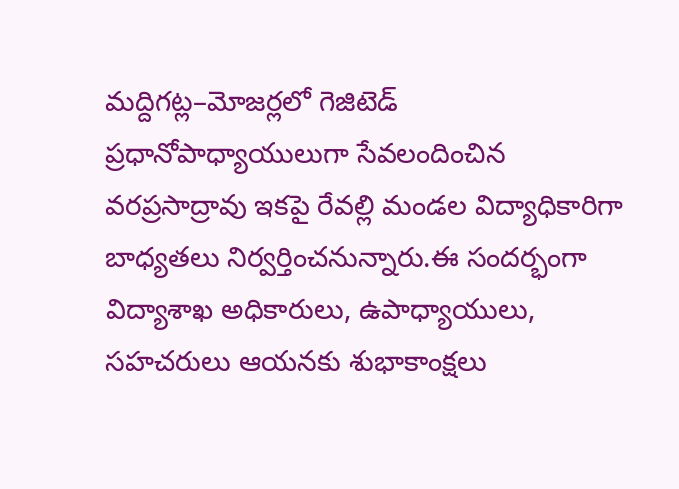మద్దిగట్ల–మోజర్లలో గెజిటెడ్ ప్రధానోపాధ్యాయులుగా సేవలందించిన వరప్రసాద్రావు ఇకపై రేవల్లి మండల విద్యాధికారిగా బాధ్యతలు నిర్వర్తించనున్నారు.ఈ సందర్భంగా విద్యాశాఖ అధికారులు, ఉపాధ్యాయులు, సహచరులు ఆయనకు శుభాకాంక్షలు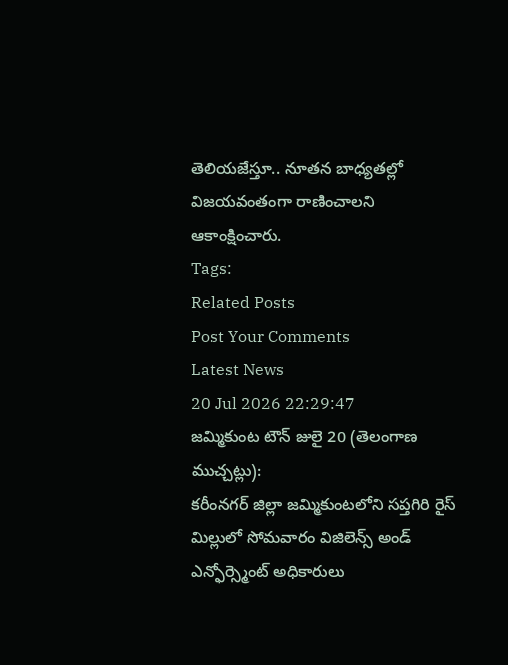తెలియజేస్తూ.. నూతన బాధ్యతల్లో విజయవంతంగా రాణించాలని ఆకాంక్షించారు.
Tags:
Related Posts
Post Your Comments
Latest News
20 Jul 2026 22:29:47
జమ్మికుంట టౌన్ జులై 20 (తెలంగాణ ముచ్చట్లు):
కరీంనగర్ జిల్లా జమ్మికుంటలోని సప్తగిరి రైస్ మిల్లులో సోమవారం విజిలెన్స్ అండ్ ఎన్ఫోర్స్మెంట్ అధికారులు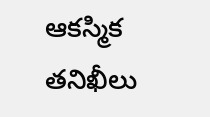ఆకస్మిక తనిఖీలు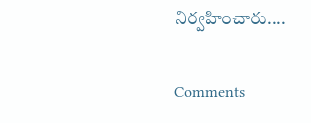నిర్వహించారు....


Comments